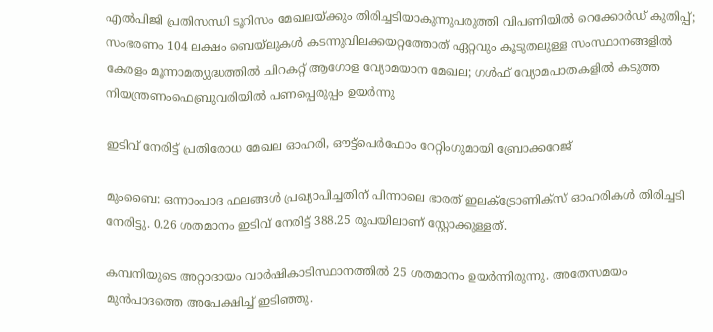എല്‍പിജി പ്രതിസന്ധി ടൂറിസം മേഖലയ്ക്കും തിരിച്ചടിയാകുന്നുപരുത്തി വിപണിയില്‍ റെക്കോര്‍ഡ് കുതിപ്പ്; സംഭരണം 104 ലക്ഷം ബെയ്‌ലുകള്‍ കടന്നുവിലക്കയറ്റത്തോത് ഏറ്റവും കൂടുതലുള്ള സംസ്ഥാനങ്ങളിൽ കേരളം മൂന്നാമത്യുദ്ധത്തില്‍ ചിറകറ്റ് ആഗോള വ്യോമയാന മേഖല; ഗള്‍ഫ് വ്യോമപാതകളില്‍ കടുത്ത നിയന്ത്രണംഫെബ്രുവരിയിൽ പണപ്പെരുപ്പം ഉയർന്നു

ഇടിവ് നേരിട്ട് പ്രതിരോധ മേഖല ഓഹരി, ഔട്ട്‌പെര്‍ഫോം റേറ്റിംഗുമായി ബ്രോക്കറേജ്

മുംബൈ: ഒന്നാംപാദ ഫലങ്ങള്‍ പ്രഖ്യാപിച്ചതിന് പിന്നാലെ ഭാരത് ഇലക്ട്രോണിക്‌സ് ഓഹരികള്‍ തിരിച്ചടി നേരിട്ടു. 0.26 ശതമാനം ഇടിവ് നേരിട്ട് 388.25 രൂപയിലാണ് സ്റ്റോക്കുള്ളത്.

കമ്പനിയുടെ അറ്റാദായം വാര്‍ഷികാടിസ്ഥാനത്തില്‍ 25 ശതമാനം ഉയര്‍ന്നിരുന്നു. അതേസമയം മുന്‍പാദത്തെ അപേക്ഷിച്ച് ഇടിഞ്ഞു.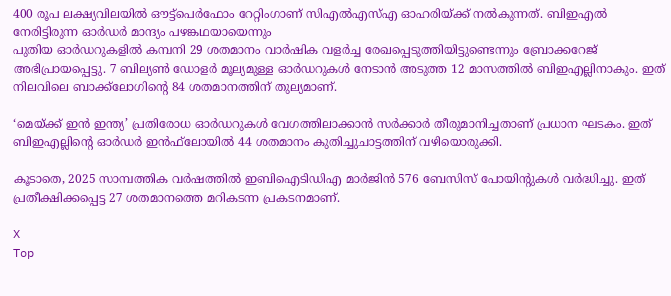400 രൂപ ലക്ഷ്യവിലയില്‍ ഔട്ട്‌പെര്‍ഫോം റേറ്റിംഗാണ് സിഎല്‍എസ്എ ഓഹരിയ്ക്ക് നല്‍കുന്നത്. ബിഇഎല്‍ നേരിട്ടിരുന്ന ഓര്‍ഡര്‍ മാന്ദ്യം പഴങ്കഥയായെന്നും
പുതിയ ഓര്‍ഡറുകളില്‍ കമ്പനി 29 ശതമാനം വാര്‍ഷിക വളര്‍ച്ച രേഖപ്പെടുത്തിയിട്ടുണ്ടെന്നും ബ്രോക്കറേജ് അഭിപ്രായപ്പെട്ടു. 7 ബില്യണ്‍ ഡോളര്‍ മൂല്യമുള്ള ഓര്‍ഡറുകള്‍ നേടാന്‍ അടുത്ത 12 മാസത്തില്‍ ബിഇഎല്ലിനാകും. ഇത് നിലവിലെ ബാക്ക്ലോഗിന്റെ 84 ശതമാനത്തിന് തുല്യമാണ്.

‘മെയ്ക്ക് ഇന്‍ ഇന്ത്യ’ പ്രതിരോധ ഓര്‍ഡറുകള്‍ വേഗത്തിലാക്കാന്‍ സര്‍ക്കാര്‍ തീരുമാനിച്ചതാണ് പ്രധാന ഘടകം. ഇത് ബിഇഎല്ലിന്റെ ഓര്‍ഡര്‍ ഇന്‍ഫ്‌ലോയില്‍ 44 ശതമാനം കുതിച്ചുചാട്ടത്തിന് വഴിയൊരുക്കി.

കൂടാതെ, 2025 സാമ്പത്തിക വര്‍ഷത്തില്‍ ഇബിഐടിഡിഎ മാര്‍ജിന്‍ 576 ബേസിസ് പോയിന്റുകള്‍ വര്‍ദ്ധിച്ചു. ഇത് പ്രതീക്ഷിക്കപ്പെട്ട 27 ശതമാനത്തെ മറികടന്ന പ്രകടനമാണ്.

X
Top